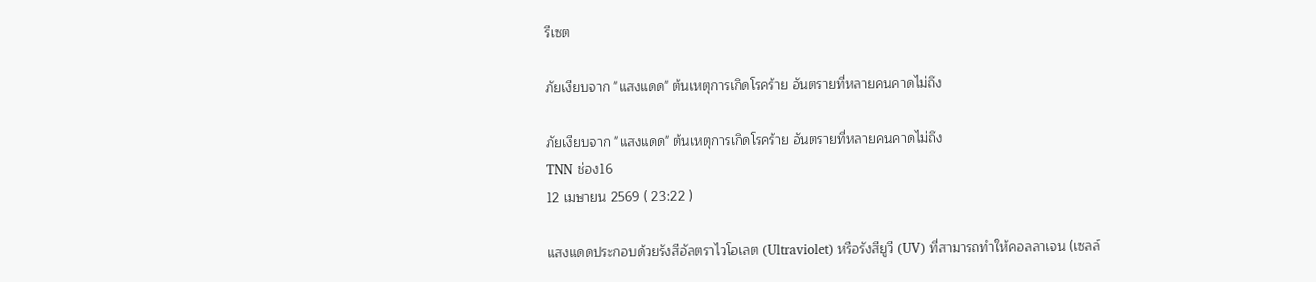รีเซต

ภัยเงียบจาก "แสงแดด" ต้นเหตุการเกิดโรคร้าย อันตรายที่หลายคนคาดไม่ถึง

ภัยเงียบจาก "แสงแดด" ต้นเหตุการเกิดโรคร้าย อันตรายที่หลายคนคาดไม่ถึง
TNN ช่อง16
12 เมษายน 2569 ( 23:22 )

แสงแดดประกอบด้วยรังสีอัลตราไวโอเลต (Ultraviolet) หรือรังสียูวี (UV) ที่สามารถทำให้คอลลาเจน (เซลล์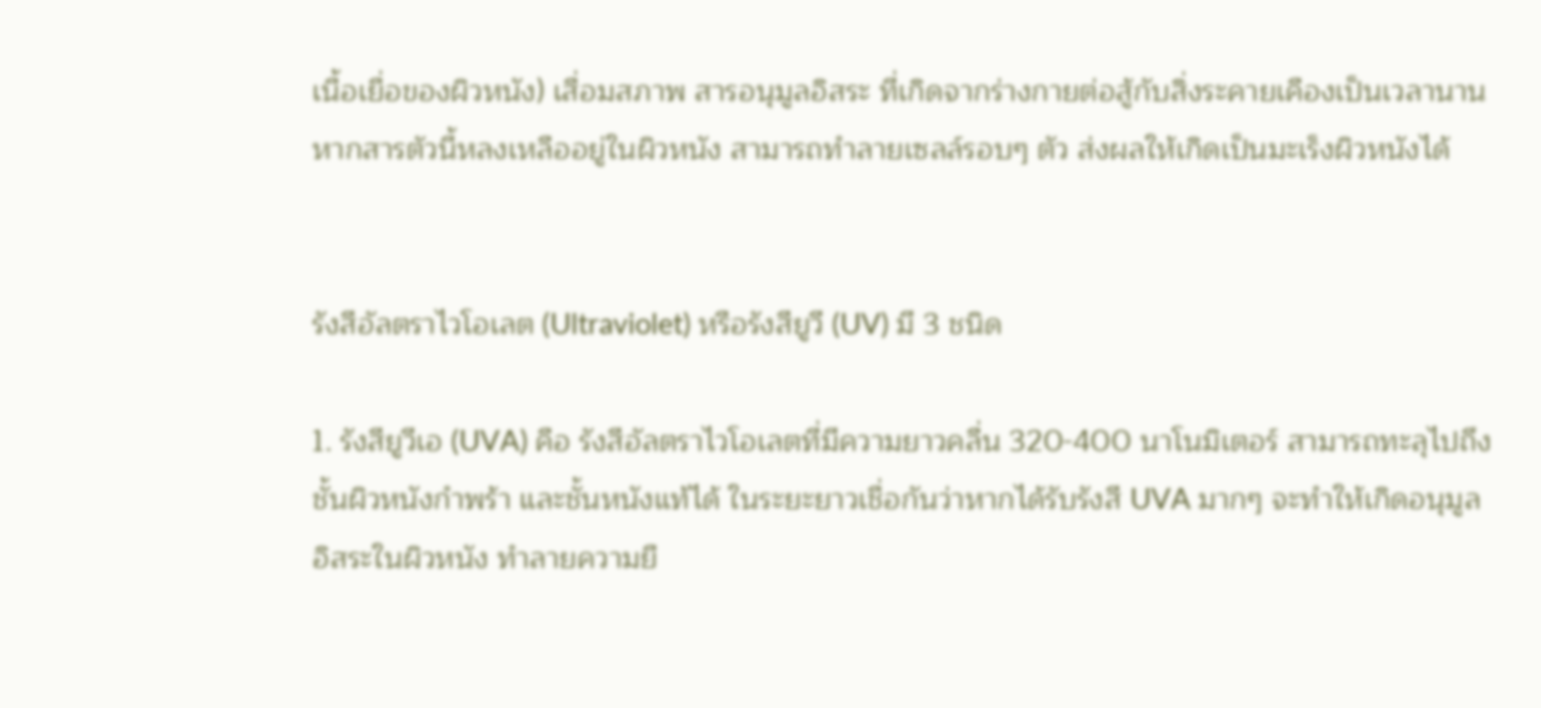เนื้อเยื่อของผิวหนัง) เสื่อมสภาพ สารอนุมูลอิสระ ที่เกิดจากร่างกายต่อสู้กับสิ่งระคายเคืองเป็นเวลานาน หากสารตัวนี้หลงเหลืออยู่ในผิวหนัง สามารถทำลายเซลล์รอบๆ ตัว ส่งผลให้เกิดเป็นมะเร็งผิวหนังได้


รังสีอัลตราไวโอเลต (Ultraviolet) หรือรังสียูวี (UV) มี 3 ชนิด

1. รังสียูวีเอ (UVA) คือ รังสีอัลตราไวโอเลตที่มีความยาวคลื่น 320-400 นาโนมิเตอร์ สามารถทะลุไปถึงชั้นผิวหนังกำพร้า และชั้นหนังแท้ได้ ในระยะยาวเชื่อกันว่าหากได้รับรังสี UVA มากๆ จะทำให้เกิดอนุมูลอิสระในผิวหนัง ทำลายความยื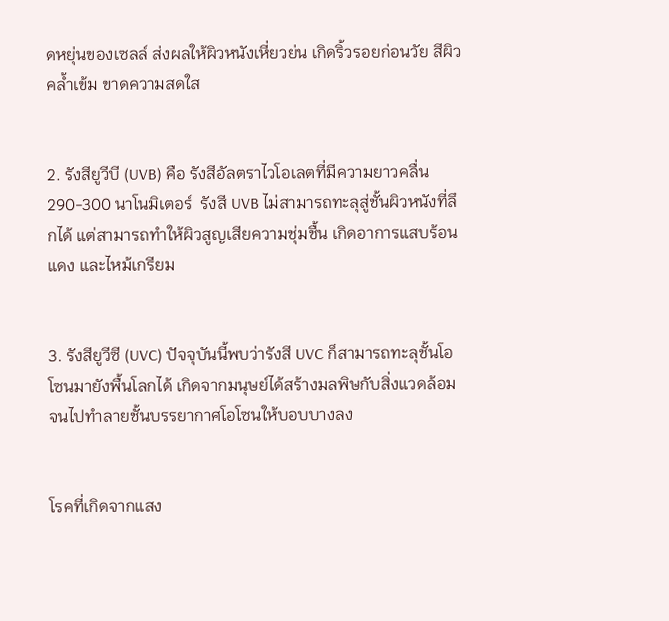ดหยุ่นของเซลล์ ส่งผลให้ผิวหนังเหี่ยวย่น เกิดริ้วรอยก่อนวัย สีผิวคล้ำเข้ม ขาดความสดใส


2. รังสียูวีบี (UVB) คือ รังสีอัลตราไวโอเลตที่มีความยาวคลื่น 290-300 นาโนมิเตอร์  รังสี UVB ไม่สามารถทะลุสู่ชั้นผิวหนังที่ลึกได้ แต่สามารถทำให้ผิวสูญเสียความชุ่มชื้น เกิดอาการแสบร้อน แดง และไหม้เกรียม


3. รังสียูวีซี (UVC) ปัจจุบันนี้พบว่ารังสี UVC ก็สามารถทะลุชั้นโอโซนมายังพื้นโลกได้ เกิดจากมนุษย์ได้สร้างมลพิษกับสิ่งแวดล้อมจนไปทำลายชั้นบรรยากาศโอโซนให้บอบบางลง


โรคที่เกิดจากแสง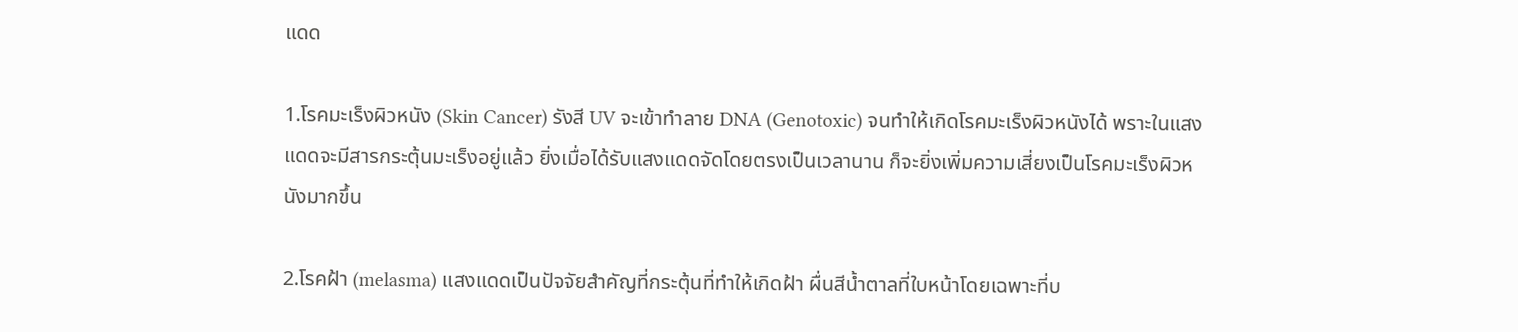แดด

1.โรคมะเร็งผิวหนัง (Skin Cancer) รังสี UV จะเข้าทำลาย DNA (Genotoxic) จนทำให้เกิดโรคมะเร็งผิวหนังได้ พราะในแสงแดดจะมีสารกระตุ้นมะเร็งอยู่แล้ว ยิ่งเมื่อได้รับแสงแดดจัดโดยตรงเป็นเวลานาน ก็จะยิ่งเพิ่มความเสี่ยงเป็นโรคมะเร็งผิวหนังมากขึ้น

2.โรคฝ้า (melasma) แสงแดดเป็นปัจจัยสำคัญที่กระตุ้นที่ทำให้เกิดฝ้า ผื่นสีน้ำตาลที่ใบหน้าโดยเฉพาะที่บ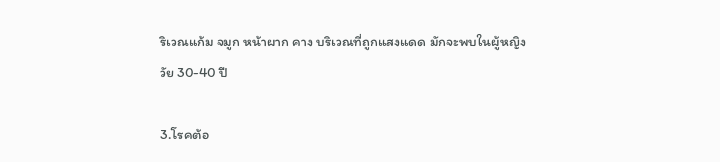ริเวณแก้ม จมูก หน้าผาก คาง บริเวณที่ถูกแสงแดด มักจะพบในผู้หญิงวัย 30-40 ปี

3.โรคต้อ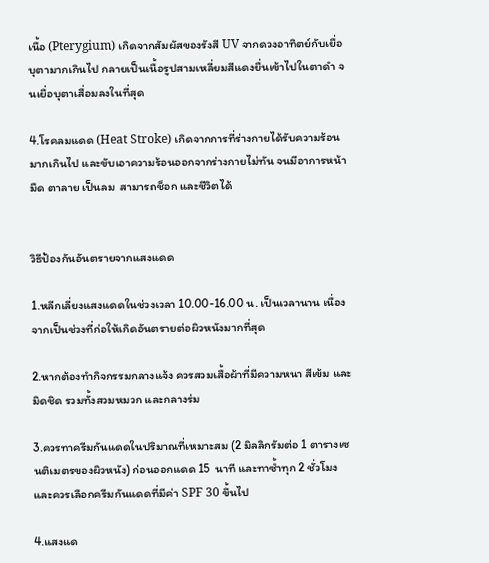เนื้อ (Pterygium) เกิดจากสัมผัสของรังสี UV จากดวงอาทิตย์กับเยื่อบุตามากเกินไป กลายเป็นเนื้อรูปสามเหลี่ยมสีแดงยื่นเข้าไปในตาดำ จนเยื่อบุตาเสื่อมลงในที่สุด

4.โรคลมแดด (Heat Stroke) เกิดจากการที่ร่างกายได้รับความร้อนมากเกินไป และขับเอาความร้อนออกจากร่างกายไม่ทัน จนมีอาการหน้ามืด ตาลาย เป็นลม  สามารถช็อก และชีวิตได้


วิธีป้องกันอันตรายจากแสงแดด

1.หลีกเลี่ยงแสงแดดในช่วงเวลา 10.00-16.00 น. เป็นเวลานาน เนื่องจากเป็นช่วงที่ก่อให้เกิดอันตรายต่อผิวหนังมากที่สุด

2.หากต้องทำกิจกรรมกลางแจ้ง ควรสวมเสื้อผ้าที่มีความหนา สีเข้ม และมิดชิด รวมทั้งสวมหมวก และกลางร่ม

3.ควรทาครีมกันแดดในปริมาณที่เหมาะสม (2 มิลลิกรัมต่อ 1 ตารางเซนติเมตรของผิวหนัง) ก่อนออกแดด 15  นาที และทาซ้ำทุก 2 ชั่วโมง และควรเลือกครีมกันแดดที่มีค่า SPF 30 ขึ้นไป

4.แสงแด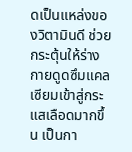ดเป็นแหล่งของวิตามินดี ช่วยกระตุ้นให้ร่างกายดูดซึมแคลเซียมเข้าสู่กระแสเลือดมากขึ้น เป็นกา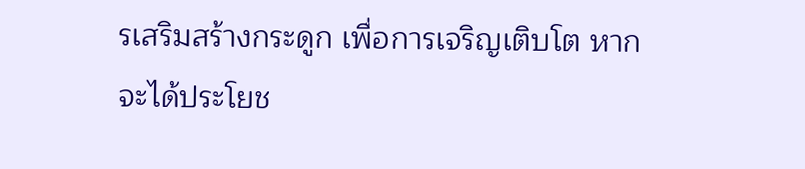รเสริมสร้างกระดูก เพื่อการเจริญเติบโต หากจะได้ประโยช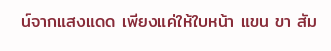น์จากแสงแดด เพียงแค่ให้ใบหน้า แขน ขา สัม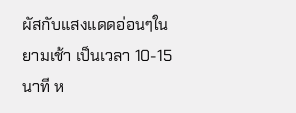ผัสกับแสงแดดอ่อนๆในยามเช้า เป็นเวลา 10-15 นาที ห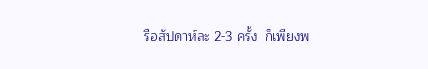รือสัปดาห์ละ 2-3 ครั้ง  ก็เพียงพ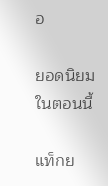อ

ยอดนิยมในตอนนี้

แท็กย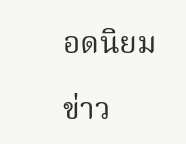อดนิยม

ข่าว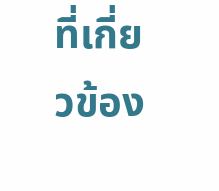ที่เกี่ยวข้อง